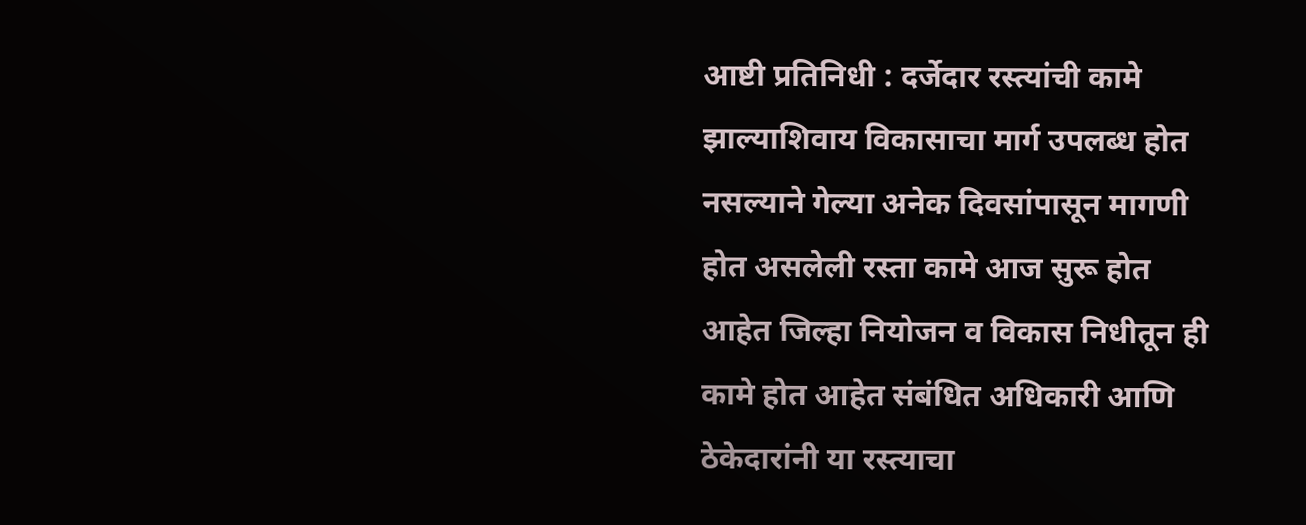आष्टी प्रतिनिधी : दर्जेदार रस्त्यांची कामे झाल्याशिवाय विकासाचा मार्ग उपलब्ध होत नसल्याने गेल्या अनेक दिवसांपासून मागणी होत असलेली रस्ता कामे आज सुरू होत आहेत जिल्हा नियोजन व विकास निधीतून ही कामे होत आहेत संबंधित अधिकारी आणि ठेकेदारांनी या रस्त्याचा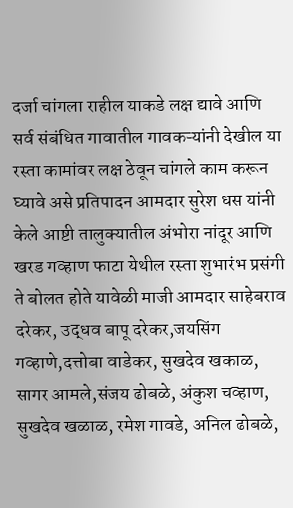दर्जा चांगला राहील याकडे लक्ष द्यावे आणि सर्व संबंधित गावातील गावकऱ्यांनी देखील या रस्ता कामांवर लक्ष ठेवून चांगले काम करून घ्यावे असे प्रतिपादन आमदार सुरेश धस यांनी केले आष्टी तालुक्यातील अंभोरा नांदूर आणि खरड गव्हाण फाटा येथील रस्ता शुभारंभ प्रसंगी ते बोलत होते यावेळी माजी आमदार साहेबराव दरेकर, उद्धव बापू दरेकर,जयसिंग गव्हाणे,दत्तोबा वाडेकर, सुखदेव खकाळ, सागर आमले,संजय ढोबळे, अंकुश चव्हाण, सुखदेव खळाळ, रमेश गावडे, अनिल ढोबळे,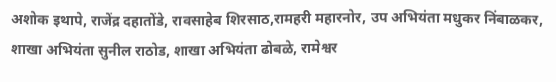अशोक इथापे, राजेंद्र दहातोंडे, रावसाहेब शिरसाठ,रामहरी महारनोर, उप अभियंता मधुकर निंबाळकर, शाखा अभियंता सुनील राठोड, शाखा अभियंता ढोबळे, रामेश्वर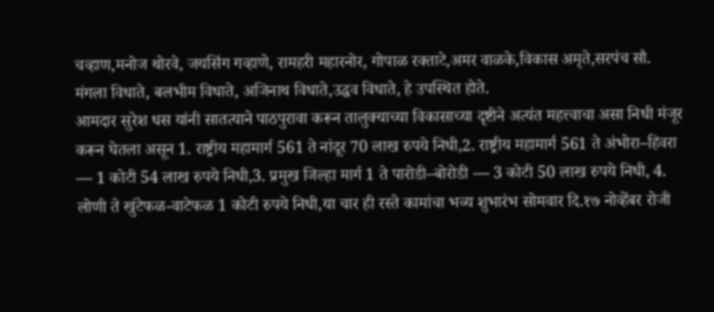चव्हाण,मनोज थोरवे, जयसिंग गव्हाणे, रामहरी महारनोर, गोपाळ रक्ताटे,अमर वाळके,विकास अमृते,सरपंच सौ. मंगला विधाते, बलभीम विधाते, अजिनाथ विधाते,उद्धव विधाते, हे उपस्थित होते.
आमदार सुरेश धस यांनी सातत्याने पाठपुरावा करून तालुक्याच्या विकासाच्या दृष्टीने अत्यंत महत्त्वाचा असा निधी मंजूर करून घेतला असून 1. राष्ट्रीय महामार्ग 561 ते नांदूर 70 लाख रुपये निधी,2. राष्ट्रीय महामार्ग 561 ते अंभोरा–हिवरा — 1 कोटी 54 लाख रुपये निधी,3. प्रमुख जिल्हा मार्ग 1 ते पारोडी–बोरोडी — 3 कोटी 50 लाख रुपये निधी, 4. लोणी ते खुंटेफळ-वाटेफळ 1 कोटी रुपये निधी,या चार ही रस्ते कामांचा भव्य शुभारंभ सोमवार दि.१७ नोव्हेंबर रोजी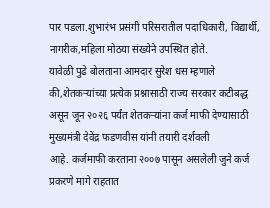पार पडला.शुभारंभ प्रसंगी परिसरातील पदाधिकारी, विद्यार्थी, नागरीक,महिला मोठया संख्येने उपस्थित होते.
यावेळी पुढे बोलताना आमदार सुरेश धस म्हणाले की,शेतकऱ्यांच्या प्रत्येक प्रश्नासाठी राज्य सरकार कटीबद्ध असून जून २०२६ पर्यंत शेतकऱ्यांना कर्ज माफी देण्यासाठी मुख्यमंत्री देवेंद्र फडणवीस यांनी तयारी दर्शवली
आहे. कर्जमाफी करताना २००७ पासून असलेली जुने कर्ज प्रकरणे मागे राहतात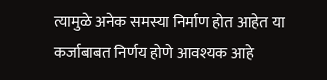त्यामुळे अनेक समस्या निर्माण होत आहेत या कर्जाबाबत निर्णय होणे आवश्यक आहे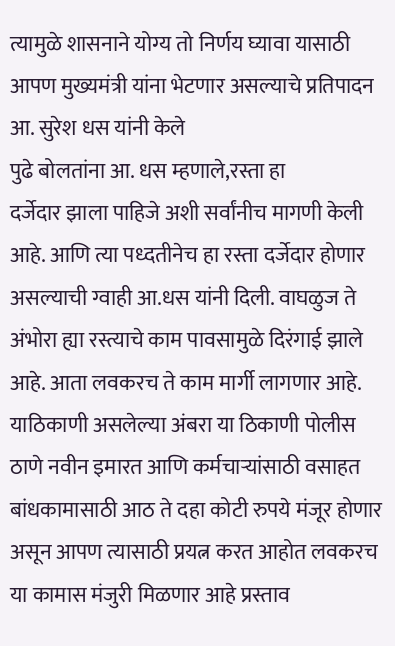त्यामुळे शासनाने योग्य तो निर्णय घ्यावा यासाठी आपण मुख्यमंत्री यांना भेटणार असल्याचे प्रतिपादन आ. सुरेश धस यांनी केले
पुढे बोलतांना आ. धस म्हणाले,रस्ता हा
दर्जेदार झाला पाहिजे अशी सर्वांनीच मागणी केली आहे. आणि त्या पध्दतीनेच हा रस्ता दर्जेदार होणार असल्याची ग्वाही आ.धस यांनी दिली. वाघळुज ते अंभोरा ह्या रस्त्याचे काम पावसामुळे दिरंगाई झाले आहे. आता लवकरच ते काम मार्गी लागणार आहे. याठिकाणी असलेल्या अंबरा या ठिकाणी पोलीस ठाणे नवीन इमारत आणि कर्मचाऱ्यांसाठी वसाहत बांधकामासाठी आठ ते दहा कोटी रुपये मंजूर होणार असून आपण त्यासाठी प्रयत्न करत आहोत लवकरच या कामास मंजुरी मिळणार आहे प्रस्ताव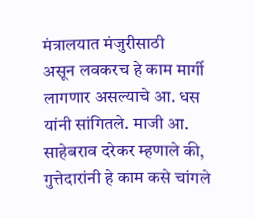मंत्रालयात मंजुरीसाठी
असून लवकरच हे काम मार्गी लागणार असल्याचे आ. धस यांनी सांगितले. माजी आ. साहेबराव दरेकर म्हणाले की, गुत्तेदारांनी हे काम कसे चांगले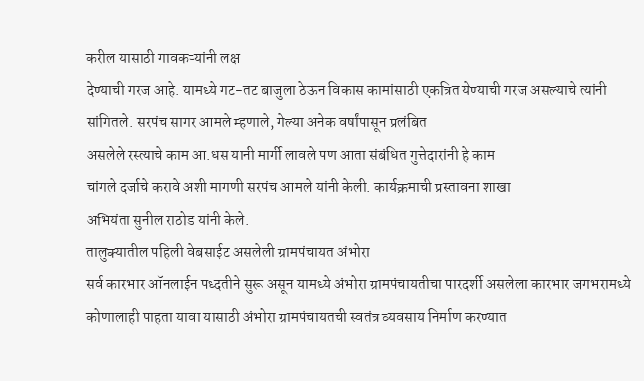करील यासाठी गावकऱ्यांनी लक्ष
देण्याची गरज आहे. यामध्ये गट-तट बाजुला ठेऊन विकास कामांसाठी एकत्रित येण्याची गरज असल्याचे त्यांनी सांगितले. सरपंच सागर आमले म्हणाले, गेल्या अनेक वर्षांपासून प्रलंबित
असलेले रस्त्याचे काम आ.धस यानी मार्गी लावले पण आता संबंधित गुत्तेदारांनी हे काम
चांगले दर्जाचे करावे अशी मागणी सरपंच आमले यांनी केली. कार्यक्रमाची प्रस्तावना शाखा
अभियंता सुनील राठोड यांनी केले.
तालुक्यातील पहिली वेबसाईट असलेली ग्रामपंचायत अंभोरा
सर्व कारभार ऑनलाईन पध्दतीने सुरू असून यामध्ये अंभोरा ग्रामपंचायतीचा पारदर्शी असलेला कारभार जगभरामध्ये कोणालाही पाहता यावा यासाठी अंभोरा ग्रामपंचायतची स्वतंत्र व्यवसाय निर्माण करण्यात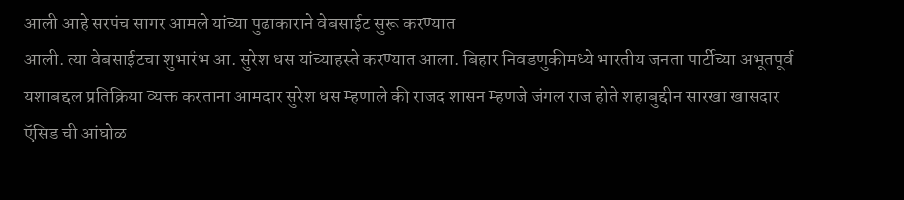आली आहे सरपंच सागर आमले यांच्या पुढाकाराने वेबसाईट सुरू करण्यात
आली. त्या वेबसाईटचा शुभारंभ आ. सुरेश धस यांच्याहस्ते करण्यात आला. बिहार निवडणुकीमध्ये भारतीय जनता पार्टीच्या अभूतपूर्व यशाबद्दल प्रतिक्रिया व्यक्त करताना आमदार सुरेश धस म्हणाले की राजद शासन म्हणजे जंगल राज होते शहाबुद्दीन सारखा खासदार ऍसिड ची आंघोळ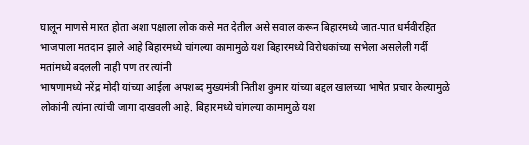घालून माणसे मारत होता अशा पक्षाला लोक कसे मत देतील असे सवाल करून बिहारमध्ये जात-पात धर्मवीरहित भाजपाला मतदान झाले आहे बिहारमध्ये चांगल्या कामामुळे यश बिहारमध्ये विरोधकांच्या सभेला असलेली गर्दी मतांमध्ये बदलली नाही पण तर त्यांनी
भाषणामध्ये नरेंद्र मोदी यांच्या आईला अपशब्द मुख्यमंत्री नितीश कुमार यांच्या बद्दल खालच्या भाषेत प्रचार केल्यामुळे लोकांनी त्यांना त्यांची जागा दाखवली आहे. बिहारमध्ये चांगल्या कामामुळे यश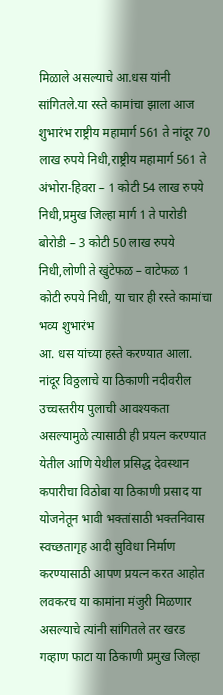मिळाले असल्याचे आ.धस यांनी सांगितले.या रस्ते कामांचा झाला आज शुभारंभ राष्ट्रीय महामार्ग 561 ते नांदूर 70 लाख रुपये निधी,राष्ट्रीय महामार्ग 561 ते अंभोरा-हिवरा – 1 कोटी 54 लाख रुपये निधी,प्रमुख जिल्हा मार्ग 1 ते पारोडी बोरोडी – 3 कोटी 50 लाख रुपये निधी,लोणी ते खुंटेफळ – वाटेफळ 1 कोटी रुपये निधी, या चार ही रस्ते कामांचा भव्य शुभारंभ
आ. धस यांच्या हस्ते करण्यात आला. नांदूर विठ्ठलाचे या ठिकाणी नदीवरील उच्चस्तरीय पुलाची आवश्यकता असल्यामुळे त्यासाठी ही प्रयत्न करण्यात येतील आणि येथील प्रसिद्ध देवस्थान कपारीचा विठोबा या ठिकाणी प्रसाद या योजनेतून भावी भक्तांसाठी भक्तनिवास स्वच्छतागृह आदी सुविधा निर्माण करण्यासाठी आपण प्रयत्न करत आहोत लवकरच या कामांना मंजुरी मिळणार असल्याचे त्यांनी सांगितले तर खरड गव्हाण फाटा या ठिकाणी प्रमुख जिल्हा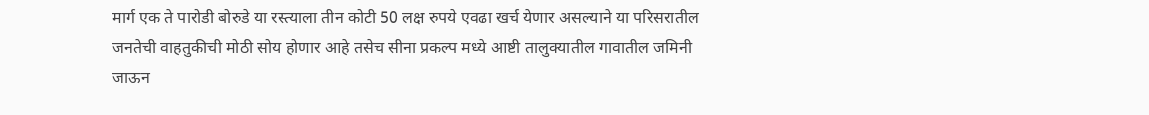मार्ग एक ते पारोडी बोरुडे या रस्त्याला तीन कोटी 50 लक्ष रुपये एवढा खर्च येणार असल्याने या परिसरातील जनतेची वाहतुकीची मोठी सोय होणार आहे तसेच सीना प्रकल्प मध्ये आष्टी तालुक्यातील गावातील जमिनी जाऊन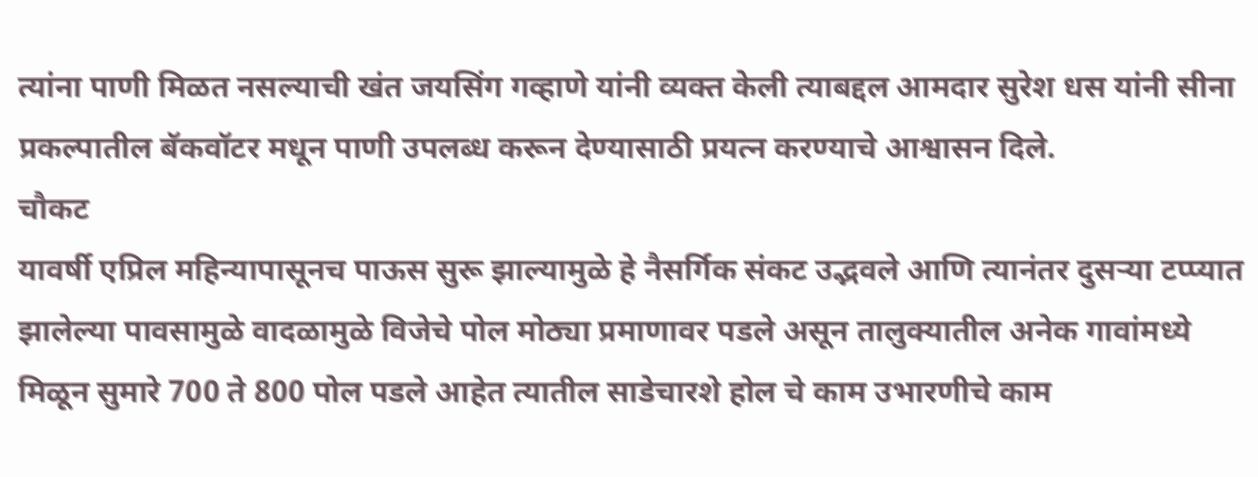त्यांना पाणी मिळत नसल्याची खंत जयसिंग गव्हाणे यांनी व्यक्त केली त्याबद्दल आमदार सुरेश धस यांनी सीना प्रकल्पातील बॅकवॉटर मधून पाणी उपलब्ध करून देण्यासाठी प्रयत्न करण्याचे आश्वासन दिले.
चौकट
यावर्षी एप्रिल महिन्यापासूनच पाऊस सुरू झाल्यामुळे हे नैसर्गिक संकट उद्भवले आणि त्यानंतर दुसऱ्या टप्प्यात झालेल्या पावसामुळे वादळामुळे विजेचे पोल मोठ्या प्रमाणावर पडले असून तालुक्यातील अनेक गावांमध्ये मिळून सुमारे 700 ते 800 पोल पडले आहेत त्यातील साडेचारशे होल चे काम उभारणीचे काम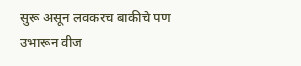सुरू असून लवकरच बाकीचे पण उभारून वीज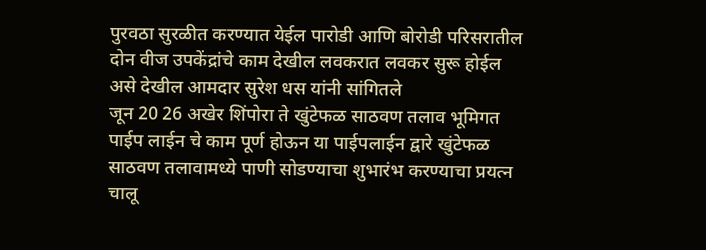पुरवठा सुरळीत करण्यात येईल पारोडी आणि बोरोडी परिसरातील दोन वीज उपकेंद्रांचे काम देखील लवकरात लवकर सुरू होईल असे देखील आमदार सुरेश धस यांनी सांगितले
जून 20 26 अखेर शिंपोरा ते खुंटेफळ साठवण तलाव भूमिगत पाईप लाईन चे काम पूर्ण होऊन या पाईपलाईन द्वारे खुंटेफळ साठवण तलावामध्ये पाणी सोडण्याचा शुभारंभ करण्याचा प्रयत्न चालू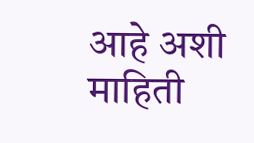आहे अशी माहिती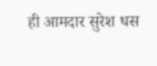ही आमदार सुरेश धस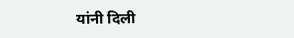यांनी दिली